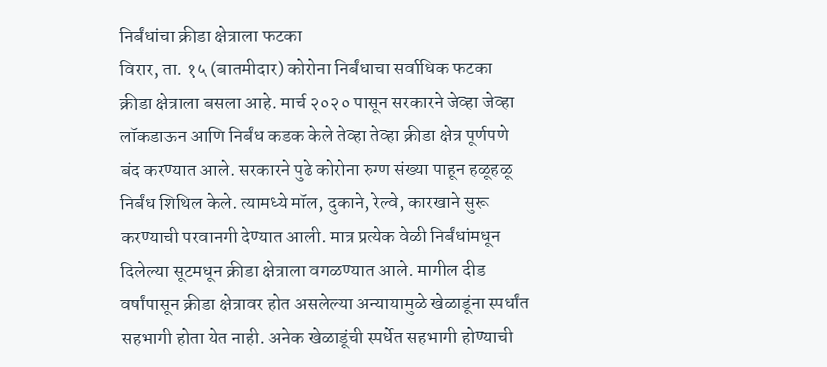निर्बंधांचा क्रीडा क्षेत्राला फटका
विरार, ता. १५ (बातमीदार) कोरोना निर्बंधाचा सर्वाधिक फटका क्रीडा क्षेत्राला बसला आहे. मार्च २०२० पासून सरकारने जेव्हा जेव्हा लॉकडाऊन आणि निर्बंध कडक केले तेव्हा तेव्हा क्रीडा क्षेत्र पूर्णपणे बंद करण्यात आले. सरकारने पुढे कोरोना रुग्ण संख्या पाहून हळूहळू निर्बंध शिथिल केले. त्यामध्ये मॉल, दुकाने, रेल्वे, कारखाने सुरू करण्याची परवानगी देण्यात आली. मात्र प्रत्येक वेळी निर्बंधांमधून दिलेल्या सूटमधून क्रीडा क्षेत्राला वगळण्यात आले. मागील दीड वर्षांपासून क्रीडा क्षेत्रावर होत असलेल्या अन्यायामुळे खेळाडूंना स्पर्धांत सहभागी होता येत नाही. अनेक खेळाडूंची स्पर्धेत सहभागी होण्याची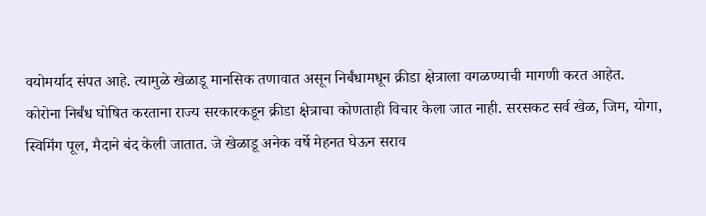वयोमर्याद संपत आहे. त्यामुळे खेळाडू मानसिक तणावात असून निर्बंधामधून क्रीडा क्षेत्राला वगळण्याची मागणी करत आहेत.
कोरोना निर्बंध घोषित करताना राज्य सरकारकडून क्रीडा क्षेत्राचा कोणताही विचार केला जात नाही. सरसकट सर्व खेळ, जिम, योगा, स्विमिंग पूल, मैदाने बंद केली जातात. जे खेळाडू अनेक वर्षे मेहनत घेऊन सराव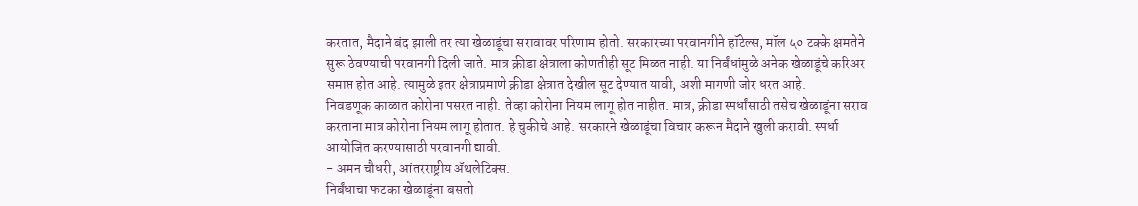करतात, मैदाने बंद झाली तर त्या खेळाडूंचा सरावावर परिणाम होतो. सरकारच्या परवानगीने हॉटेल्स, मॉल ५० टक्के क्षमतेने सुरू ठेवण्याची परवानगी दिली जाते. मात्र क्रीडा क्षेत्राला कोणतीही सूट मिळत नाही. या निर्बंधांमुळे अनेक खेळाडूंचे करिअर समाप्त होत आहे. त्यामुळे इतर क्षेत्राप्रमाणे क्रीडा क्षेत्रात देखील सूट देण्यात यावी, अशी मागणी जोर धरत आहे.
निवडणूक काळात कोरोना पसरत नाही. तेव्हा कोरोना नियम लागू होत नाहीत. मात्र, क्रीडा स्पर्धांसाठी तसेच खेळाडूंना सराव करताना मात्र कोरोना नियम लागू होतात. हे चुकीचे आहे. सरकारने खेळाडूंचा विचार करून मैदाने खुली करावी. स्पर्धा आयोजित करण्यासाठी परवानगी द्यावी.
- अमन चौधरी, आंतरराष्ट्रीय ॲथलेटिक्स.
निर्बंधाचा फटका खेळाडूंना बसतो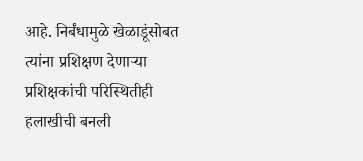आहे. निर्बंधामुळे खेळाडूंसोबत त्यांना प्रशिक्षण देणाऱ्या प्रशिक्षकांची परिस्थितीही हलाखीची बनली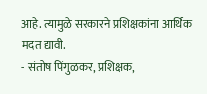आहे. त्यामुळे सरकारने प्रशिक्षकांना आर्थिक मदत द्यावी.
- संतोष पिंगुळकर, प्रशिक्षक,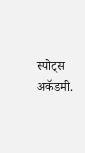स्पोट्स अकॅडमी.